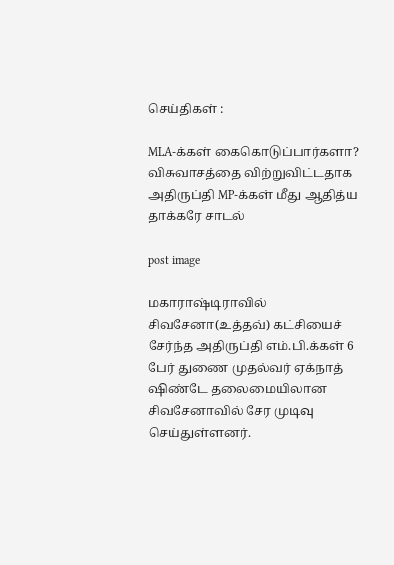செய்திகள் :

MLA-க்கள் கைகொடுப்பார்களா? விசுவாசத்தை விற்றுவிட்டதாக அதிருப்தி MP-க்கள் மீது ஆதித்ய தாக்கரே சாடல்

post image

மகாராஷ்டிராவில் சிவசேனா(உத்தவ்) கட்சியைச் சேர்ந்த அதிருப்தி எம்.பி.க்கள் 6 பேர் துணை முதல்வர் ஏக்நாத் ஷிண்டே தலைமையிலான சிவசேனாவில் சேர முடிவு செய்துள்ளனர்.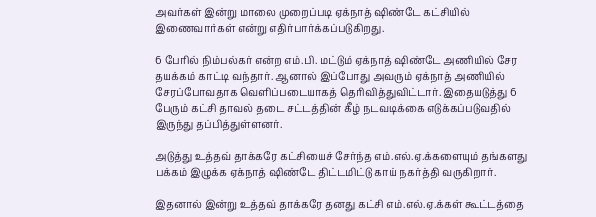அவர்கள் இன்று மாலை முறைப்படி ஏக்நாத் ஷிண்டே கட்சியில் இணைவார்கள் என்று எதிர்பார்க்கப்படுகிறது.

6 பேரில் நிம்பல்கர் என்ற எம்.பி. மட்டும் ஏக்நாத் ஷிண்டே அணியில் சேர தயக்கம் காட்டி வந்தார். ஆனால் இப்போது அவரும் ஏக்நாத் அணியில் சேரப்போவதாக வெளிப்படையாகத் தெரிவித்துவிட்டார். இதையடுத்து 6 பேரும் கட்சி தாவல் தடை சட்டத்தின் கீழ் நடவடிக்கை எடுக்கப்படுவதில் இருந்து தப்பித்துள்ளனர்.

அடுத்து உத்தவ் தாக்கரே கட்சியைச் சேர்ந்த எம்.எல்.ஏ.க்களையும் தங்களது பக்கம் இழுக்க ஏக்நாத் ஷிண்டே திட்டமிட்டு காய் நகர்த்தி வருகிறார்.

இதனால் இன்று உத்தவ் தாக்கரே தனது கட்சி எம்.எல்.ஏ.க்கள் கூட்டத்தை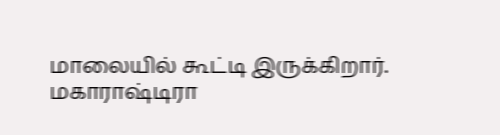மாலையில் கூட்டி இருக்கிறார். மகாராஷ்டிரா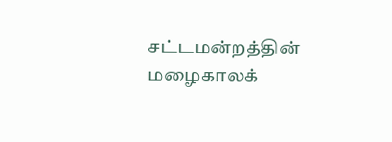சட்டமன்றத்தின் மழைகாலக்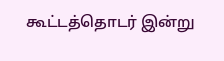கூட்டத்தொடர் இன்று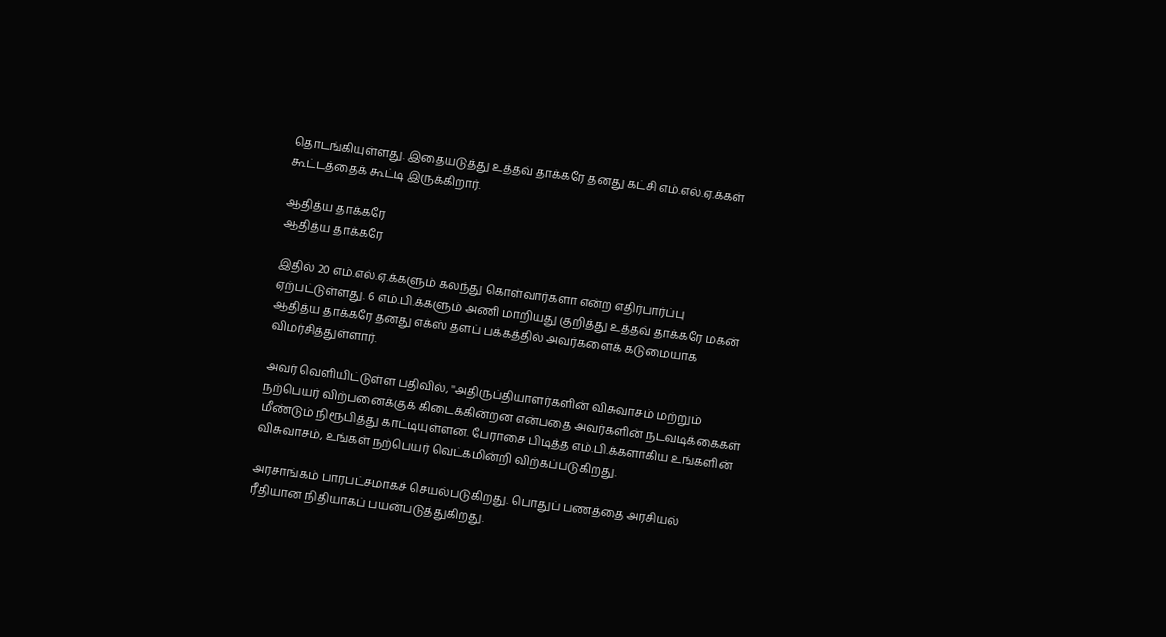தொடங்கியுள்ளது. இதையடுத்து உத்தவ் தாக்கரே தனது கட்சி எம்.எல்.ஏ.க்கள் கூட்டத்தைக் கூட்டி இருக்கிறார்.

ஆதித்ய தாக்கரே
ஆதித்ய தாக்கரே

இதில் 20 எம்.எல்.ஏ.க்களும் கலந்து கொள்வார்களா என்ற எதிர்பார்ப்பு ஏற்பட்டுள்ளது. 6 எம்.பி.க்களும் அணி மாறியது குறித்து உத்தவ் தாக்கரே மகன் ஆதித்ய தாக்கரே தனது எக்ஸ் தளப் பக்கத்தில் அவர்களைக் கடுமையாக விமர்சித்துள்ளார்.

அவர் வெளியிட்டுள்ள பதிவில், ''அதிருப்தியாளர்களின் விசுவாசம் மற்றும் நற்பெயர் விற்பனைக்குக் கிடைக்கின்றன என்பதை அவர்களின் நடவடிக்கைகள் மீண்டும் நிரூபித்து காட்டியுள்ளன. பேராசை பிடித்த எம்.பி.க்களாகிய உங்களின் விசுவாசம், உங்கள் நற்பெயர் வெட்கமின்றி விற்கப்படுகிறது.

அரசாங்கம் பாரபட்சமாகச் செயல்படுகிறது. பொதுப் பணத்தை அரசியல் ரீதியான நிதியாகப் பயன்படுத்துகிறது.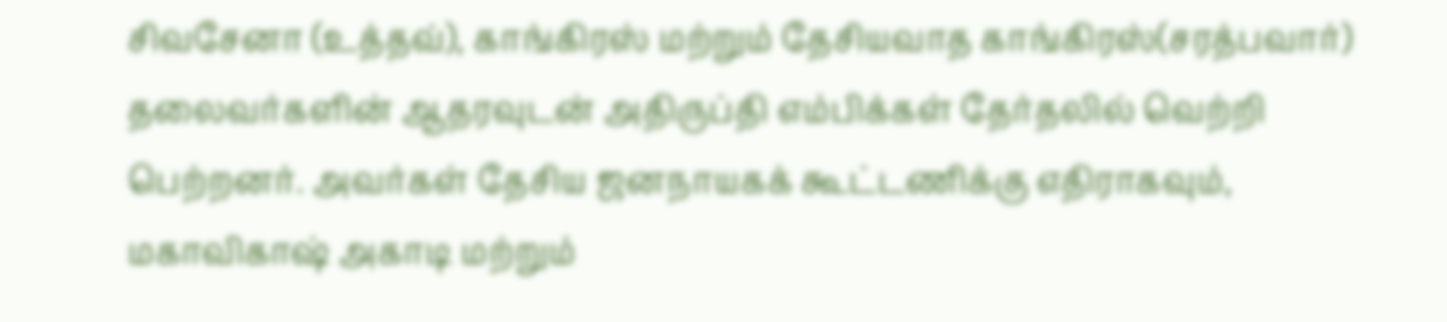சிவசேனா (உத்தவ்), காங்கிரஸ் மற்றும் தேசியவாத காங்கிரஸ்(சரத்பவார்) தலைவர்களின் ஆதரவுடன் அதிருப்தி எம்பிக்கள் தேர்தலில் வெற்றி பெற்றனர். அவர்கள் தேசிய ஜனநாயகக் கூட்டணிக்கு எதிராகவும், மகாவிகாஷ் அகாடி மற்றும்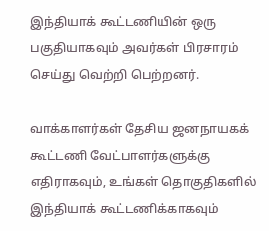இந்தியாக் கூட்டணியின் ஒரு பகுதியாகவும் அவர்கள் பிரசாரம் செய்து வெற்றி பெற்றனர்.

வாக்காளர்கள் தேசிய ஜனநாயகக் கூட்டணி வேட்பாளர்களுக்கு எதிராகவும், உங்கள் தொகுதிகளில் இந்தியாக் கூட்டணிக்காகவும்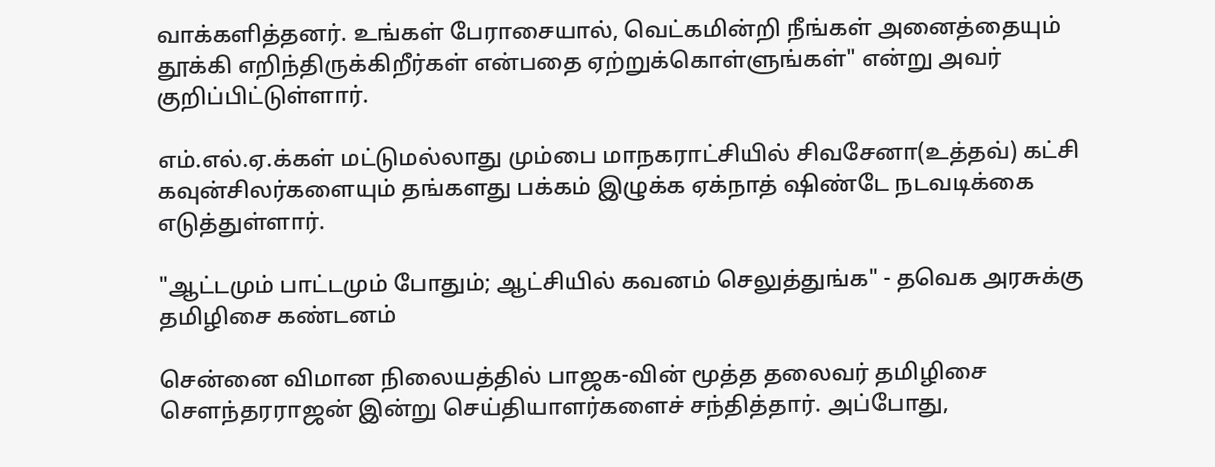வாக்களித்தனர். உங்கள் பேராசையால், வெட்கமின்றி நீங்கள் அனைத்தையும் தூக்கி எறிந்திருக்கிறீர்கள் என்பதை ஏற்றுக்கொள்ளுங்கள்" என்று அவர் குறிப்பிட்டுள்ளார்.

எம்.எல்.ஏ.க்கள் மட்டுமல்லாது மும்பை மாநகராட்சியில் சிவசேனா(உத்தவ்) கட்சி கவுன்சிலர்களையும் தங்களது பக்கம் இழுக்க ஏக்நாத் ஷிண்டே நடவடிக்கை எடுத்துள்ளார்.

"ஆட்டமும் பாட்டமும் போதும்; ஆட்சியில் கவனம் செலுத்துங்க" - தவெக அரசுக்கு தமிழிசை கண்டனம்

சென்னை விமான நிலையத்தில் பாஜக-வின் மூத்த தலைவர் தமிழிசை சௌந்தரராஜன் இன்று செய்தியாளர்களைச் சந்தித்தார். அப்போது,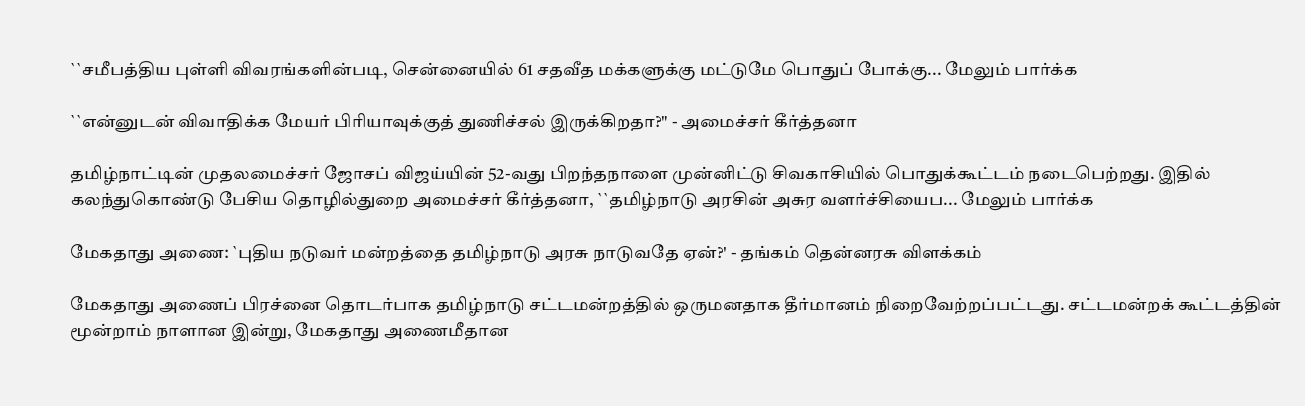``சமீபத்திய புள்ளி விவரங்களின்படி, சென்னையில் 61 சதவீத மக்களுக்கு மட்டுமே பொதுப் போக்கு... மேலும் பார்க்க

``என்னுடன் விவாதிக்க மேயர் பிரியாவுக்குத் துணிச்சல் இருக்கிறதா?" - அமைச்சர் கீர்த்தனா

தமிழ்நாட்டின் முதலமைச்சர் ஜோசப் விஜய்யின் 52-வது பிறந்தநாளை முன்னிட்டு சிவகாசியில் பொதுக்கூட்டம் நடைபெற்றது. இதில் கலந்துகொண்டு பேசிய தொழில்துறை அமைச்சர் கீர்த்தனா, ``தமிழ்நாடு அரசின் அசுர வளர்ச்சியைப... மேலும் பார்க்க

மேகதாது அணை: `புதிய நடுவர் மன்றத்தை தமிழ்நாடு அரசு நாடுவதே ஏன்?' - தங்கம் தென்னரசு விளக்கம்

மேகதாது அணைப் பிரச்னை தொடர்பாக தமிழ்நாடு சட்டமன்றத்தில் ஒருமனதாக தீர்மானம் நிறைவேற்றப்பட்டது. சட்டமன்றக் கூட்டத்தின் மூன்றாம் நாளான இன்று, மேகதாது அணைமீதான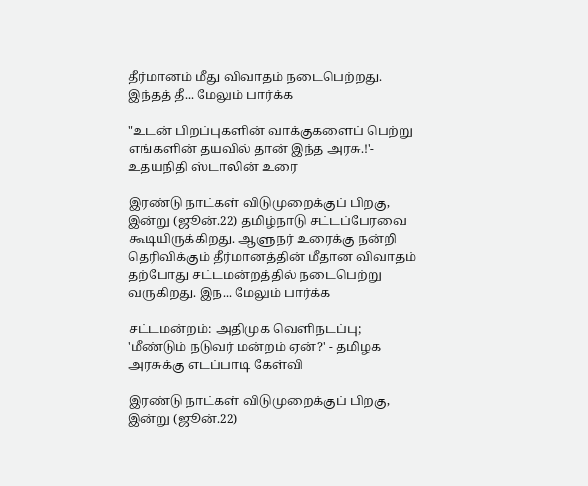தீர்மானம் மீது விவாதம் நடைபெற்றது. இந்தத் தீ... மேலும் பார்க்க

"உடன் பிறப்புகளின் வாக்குகளைப் பெற்று எங்களின் தயவில் தான் இந்த அரசு.!'- உதயநிதி ஸ்டாலின் உரை

இரண்டு நாட்கள் விடுமுறைக்குப் பிறகு, இன்று (ஜூன்.22) தமிழ்நாடு சட்டப்பேரவை கூடியிருக்கிறது. ஆளுநர் உரைக்கு நன்றி தெரிவிக்கும் தீர்மானத்தின் மீதான விவாதம் தற்போது சட்டமன்றத்தில் நடைபெற்று வருகிறது. இந... மேலும் பார்க்க

சட்டமன்றம்: அதிமுக வெளிநடப்பு; 'மீண்டும் நடுவர் மன்றம் ஏன்?' - தமிழக அரசுக்கு எடப்பாடி கேள்வி

இரண்டு நாட்கள் விடுமுறைக்குப் பிறகு, இன்று (ஜூன்.22)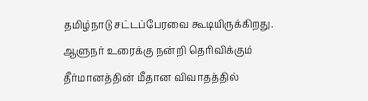தமிழ்நாடு சட்டப்பேரவை கூடியிருக்கிறது. ஆளுநர் உரைக்கு நன்றி தெரிவிக்கும் தீர்மானத்தின் மீதான விவாதத்தில்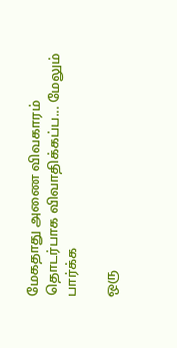மேகதாது அணை விவகாரம் தொடர்பாக விவாதிக்கப்ப... மேலும் பார்க்க

ஒரு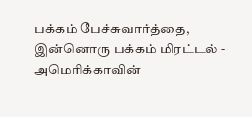பக்கம் பேச்சுவார்த்தை, இன்னொரு பக்கம் மிரட்டல் - அமெரிக்காவின்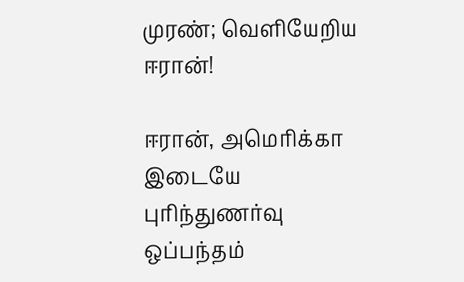முரண்; வெளியேறிய ஈரான்!

ஈரான், அமெரிக்கா இடையே புரிந்துணர்வு ஒப்பந்தம்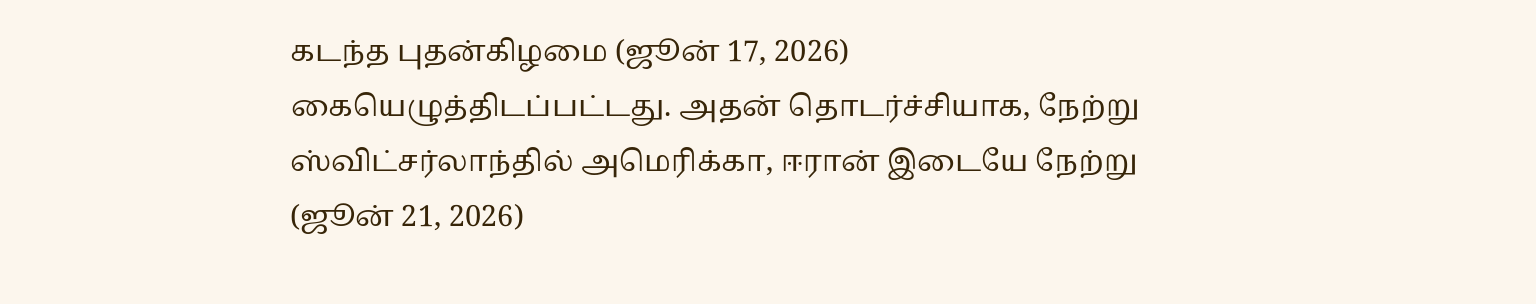கடந்த புதன்கிழமை (ஜூன் 17, 2026) கையெழுத்திடப்பட்டது. அதன் தொடர்ச்சியாக, நேற்று ஸ்விட்சர்லாந்தில் அமெரிக்கா, ஈரான் இடையே நேற்று (ஜூன் 21, 2026)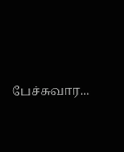பேச்சுவார...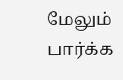மேலும் பார்க்க